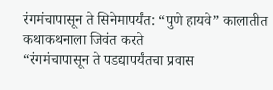रंगमंचापासून ते सिनेमापर्यंत: “पुणे हायवे” कालातीत कथाकथनाला जिवंत करते
“रंगमंचापासून ते पडद्यापर्यंतचा प्रवास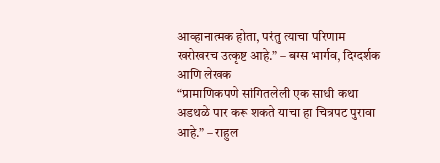आव्हानात्मक होता, परंतु त्याचा परिणाम खरोखरच उत्कृष्ट आहे.” – बग्स भार्गव, दिग्दर्शक आणि लेखक
“प्रामाणिकपणे सांगितलेली एक साधी कथा अडथळे पार करू शकते याचा हा चित्रपट पुरावा आहे.” – राहुल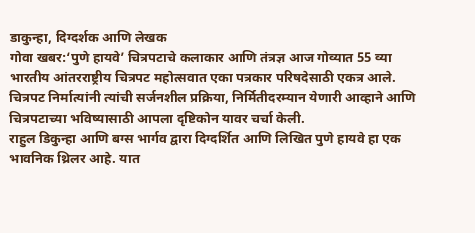डाकुन्हा, दिग्दर्शक आणि लेखक
गोवा खबर:‘पुणे हायवे’ चित्रपटाचे कलाकार आणि तंत्रज्ञ आज गोव्यात 55 व्या भारतीय आंतरराष्ट्रीय चित्रपट महोत्सवात एका पत्रकार परिषदेसाठी एकत्र आले. चित्रपट निर्मात्यांनी त्यांची सर्जनशील प्रक्रिया, निर्मितीदरम्यान येणारी आव्हाने आणि चित्रपटाच्या भविष्यासाठी आपला दृष्टिकोन यावर चर्चा केली.
राहुल डिकुन्हा आणि बग्स भार्गव द्वारा दिग्दर्शित आणि लिखित पुणे हायवे हा एक भावनिक थ्रिलर आहे. यात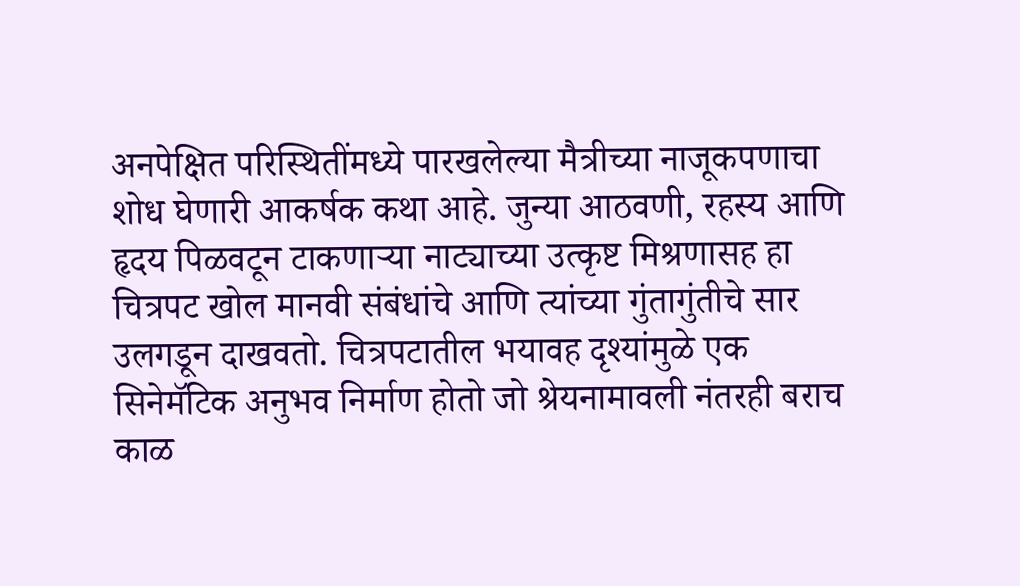अनपेक्षित परिस्थितींमध्ये पारखलेल्या मैत्रीच्या नाजूकपणाचा शोध घेणारी आकर्षक कथा आहे. जुन्या आठवणी, रहस्य आणि हृदय पिळवटून टाकणाऱ्या नाट्याच्या उत्कृष्ट मिश्रणासह हा चित्रपट खोल मानवी संबंधांचे आणि त्यांच्या गुंतागुंतीचे सार उलगडून दाखवतो. चित्रपटातील भयावह दृश्यांमुळे एक सिनेमॅटिक अनुभव निर्माण होतो जो श्रेयनामावली नंतरही बराच काळ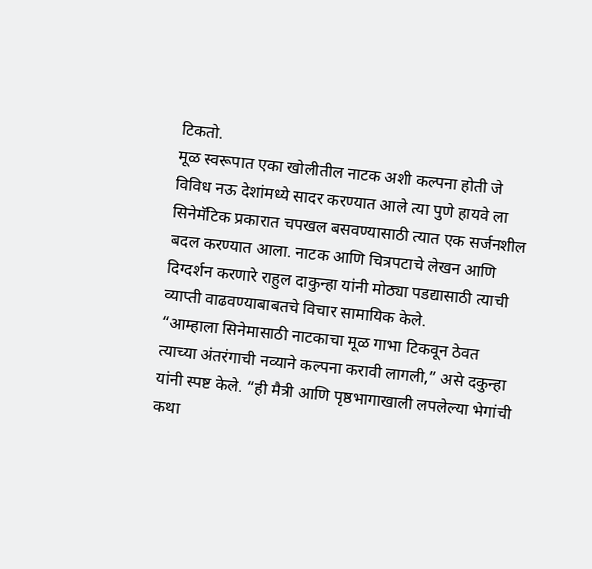टिकतो.
मूळ स्वरूपात एका खोलीतील नाटक अशी कल्पना होती जे विविध नऊ देशांमध्ये सादर करण्यात आले त्या पुणे हायवे ला सिनेमॅटिक प्रकारात चपखल बसवण्यासाठी त्यात एक सर्जनशील बदल करण्यात आला. नाटक आणि चित्रपटाचे लेखन आणि दिग्दर्शन करणारे राहुल दाकुन्हा यांनी मोठ्या पडद्यासाठी त्याची व्याप्ती वाढवण्याबाबतचे विचार सामायिक केले.
“आम्हाला सिनेमासाठी नाटकाचा मूळ गाभा टिकवून ठेवत त्याच्या अंतरंगाची नव्याने कल्पना करावी लागली,” असे दकुन्हा यांनी स्पष्ट केले. “ही मैत्री आणि पृष्ठभागाखाली लपलेल्या भेगांची कथा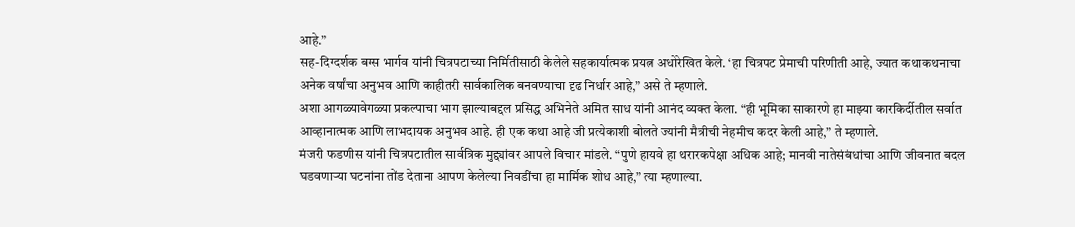आहे.”
सह-दिग्दर्शक बग्स भार्गव यांनी चित्रपटाच्या निर्मितीसाठी केलेले सहकार्यात्मक प्रयत्न अधोरेखित केले. ‘हा चित्रपट प्रेमाची परिणीती आहे, ज्यात कथाकथनाचा अनेक वर्षांचा अनुभव आणि काहीतरी सार्वकालिक बनवण्याचा दृढ निर्धार आहे,” असे ते म्हणाले.
अशा आगळ्यावेगळ्या प्रकल्पाचा भाग झाल्याबद्दल प्रसिद्ध अभिनेते अमित साध यांनी आनंद व्यक्त केला. “ही भूमिका साकारणे हा माझ्या कारकिर्दीतील सर्वात आव्हानात्मक आणि लाभदायक अनुभव आहे. ही एक कथा आहे जी प्रत्येकाशी बोलते ज्यांनी मैत्रीची नेहमीच कदर केली आहे,” ते म्हणाले.
मंजरी फडणीस यांनी चित्रपटातील सार्वत्रिक मुद्द्यांवर आपले विचार मांडले. “पुणे हायवे हा थरारकपेक्षा अधिक आहे; मानवी नातेसंबंधांचा आणि जीवनात बदल घडवणाऱ्या घटनांना तोंड देताना आपण केलेल्या निवडींचा हा मार्मिक शोध आहे,” त्या म्हणाल्या.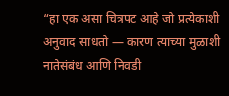“हा एक असा चित्रपट आहे जो प्रत्येकाशी अनुवाद साधतो — कारण त्याच्या मुळाशी नातेसंबंध आणि निवडी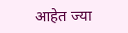आहेत ज्या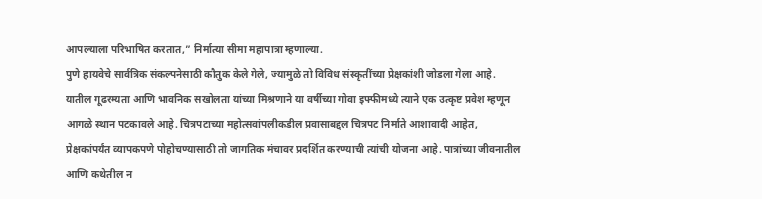आपल्याला परिभाषित करतात,” निर्मात्या सीमा महापात्रा म्हणाल्या.
पुणे हायवेचे सार्वत्रिक संकल्पनेसाठी कौतुक केले गेले, ज्यामुळे तो विविध संस्कृतींच्या प्रेक्षकांशी जोडला गेला आहे. यातील गूढरम्यता आणि भावनिक सखोलता यांच्या मिश्रणाने या वर्षीच्या गोवा इफ्फीमध्ये त्याने एक उत्कृष्ट प्रवेश म्हणून आगळे स्थान पटकावले आहे. चित्रपटाच्या महोत्सवांपलीकडील प्रवासाबद्दल चित्रपट निर्माते आशावादी आहेत, प्रेक्षकांपर्यंत व्यापकपणे पोहोचण्यासाठी तो जागतिक मंचावर प्रदर्शित करण्याची त्यांची योजना आहे. पात्रांच्या जीवनातील आणि कथेतील न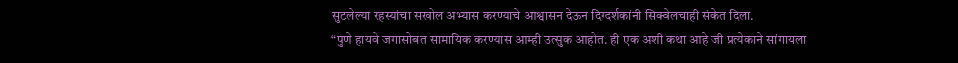सुटलेल्या रहस्यांचा सखोल अभ्यास करण्याचे आश्वासन देऊन दिग्दर्शकांनी सिक्वेलचाही संकेत दिला.
“पुणे हायवे जगासोबत सामायिक करण्यास आम्ही उत्सुक आहोत. ही एक अशी कथा आहे जी प्रत्येकाने सांगायला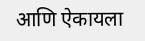आणि ऐकायला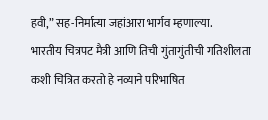हवी,” सह-निर्मात्या जहांआरा भार्गव म्हणाल्या.
भारतीय चित्रपट मैत्री आणि तिची गुंतागुंतीची गतिशीलता कशी चित्रित करतो हे नव्याने परिभाषित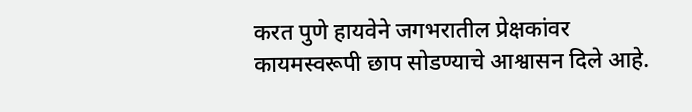करत पुणे हायवेने जगभरातील प्रेक्षकांवर कायमस्वरूपी छाप सोडण्याचे आश्वासन दिले आहे.